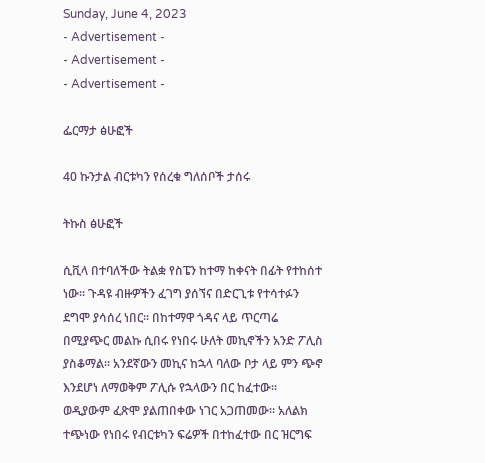Sunday, June 4, 2023
- Advertisement -
- Advertisement -
- Advertisement -

ፌርማታ ፅሁፎች

40 ኩንታል ብርቱካን የሰረቁ ግለሰቦች ታሰሩ

ትኩስ ፅሁፎች

ሲቪላ በተባለችው ትልቋ የስፔን ከተማ ከቀናት በፊት የተከሰተ ነው፡፡ ጉዳዩ ብዙዎችን ፈገግ ያሰኘና በድርጊቱ የተሳተፉን ደግሞ ያሳሰረ ነበር፡፡ በከተማዋ ጎዳና ላይ ጥርጣሬ በሚያጭር መልኩ ሲበሩ የነበሩ ሁለት መኪኖችን አንድ ፖሊስ ያስቆማል፡፡ አንደኛውን መኪና ከኋላ ባለው ቦታ ላይ ምን ጭኖ እንደሆነ ለማወቅም ፖሊሱ የኋላውን በር ከፈተው፡፡ ወዲያውም ፈጽሞ ያልጠበቀው ነገር አጋጠመው፡፡ አለልክ ተጭነው የነበሩ የብርቱካን ፍሬዎች በተከፈተው በር ዝርግፍ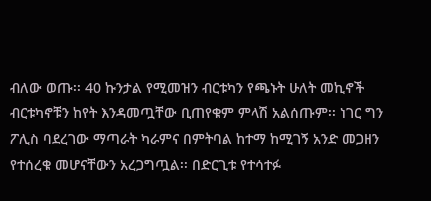ብለው ወጡ፡፡ 40 ኩንታል የሚመዝን ብርቱካን የጫኑት ሁለት መኪኖች ብርቱካኖቹን ከየት እንዳመጧቸው ቢጠየቁም ምላሽ አልሰጡም፡፡ ነገር ግን ፖሊስ ባደረገው ማጣራት ካራምና በምትባል ከተማ ከሚገኝ አንድ መጋዘን የተሰረቁ መሆናቸውን አረጋግጧል፡፡ በድርጊቱ የተሳተፉ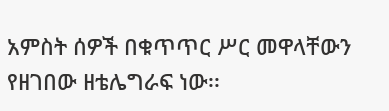አምስት ሰዎች በቁጥጥር ሥር መዋላቸውን የዘገበው ዘቴሌግራፍ ነው፡፡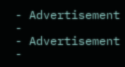- Advertisement -
- Advertisement -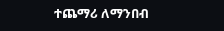ተጨማሪ ለማንበብ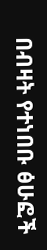በብዛት የተነበቡ ፅሁፎች